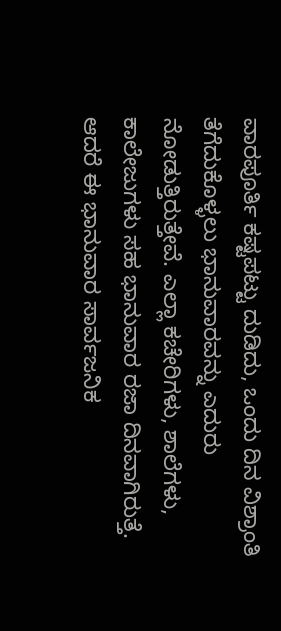ವಾರಪೂರ್ತಿ ಕಷ್ಟಪಟ್ಟು ದುಡಿದು, ಒಂದು ದಿನ ವಿಶ್ರಾಂತಿ ತೆಗೆದುಕೊಳ್ಳಲು ಭಾನುವಾರವನ್ನು ಎದುರು ನೋಡುತ್ತಿರುತ್ತೇವೆ. ಎಲ್ಲಾ ಕಚೇರಿಗಳು, ಶಾಲೆಗಳು, ಕಾಲೇಜುಗಳು ಸಹ ಭಾನುವಾರ ರಜಾ ದಿನವಾಗಿರುತ್ತೆ. ಆದರೆ ಈ ಭಾನುವಾರ ಸಾರ್ವಜನಿಕ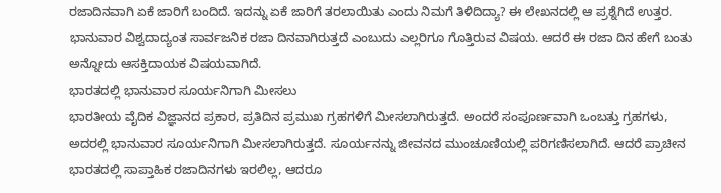ರಜಾದಿನವಾಗಿ ಏಕೆ ಜಾರಿಗೆ ಬಂದಿದೆ. ಇದನ್ನು ಏಕೆ ಜಾರಿಗೆ ತರಲಾಯಿತು ಎಂದು ನಿಮಗೆ ತಿಳಿದಿದ್ಯಾ? ಈ ಲೇಖನದಲ್ಲಿ ಆ ಪ್ರಶ್ನೆಗಿದೆ ಉತ್ತರ.
ಭಾನುವಾರ ವಿಶ್ವದಾದ್ಯಂತ ಸಾರ್ವಜನಿಕ ರಜಾ ದಿನವಾಗಿರುತ್ತದೆ ಎಂಬುದು ಎಲ್ಲರಿಗೂ ಗೊತ್ತಿರುವ ವಿಷಯ. ಆದರೆ ಈ ರಜಾ ದಿನ ಹೇಗೆ ಬಂತು ಅನ್ನೋದು ಆಸಕ್ತಿದಾಯಕ ವಿಷಯವಾಗಿದೆ.
ಭಾರತದಲ್ಲಿ ಭಾನುವಾರ ಸೂರ್ಯನಿಗಾಗಿ ಮೀಸಲು
ಭಾರತೀಯ ವೈದಿಕ ವಿಜ್ಞಾನದ ಪ್ರಕಾರ, ಪ್ರತಿದಿನ ಪ್ರಮುಖ ಗ್ರಹಗಳಿಗೆ ಮೀಸಲಾಗಿರುತ್ತದೆ. ಅಂದರೆ ಸಂಪೂರ್ಣವಾಗಿ ಒಂಬತ್ತು ಗ್ರಹಗಳು, ಅದರಲ್ಲಿ ಭಾನುವಾರ ಸೂರ್ಯನಿಗಾಗಿ ಮೀಸಲಾಗಿರುತ್ತದೆ. ಸೂರ್ಯನನ್ನು ಜೀವನದ ಮುಂಚೂಣಿಯಲ್ಲಿ ಪರಿಗಣಿಸಲಾಗಿದೆ. ಆದರೆ ಪ್ರಾಚೀನ ಭಾರತದಲ್ಲಿ ಸಾಪ್ತಾಹಿಕ ರಜಾದಿನಗಳು ಇರಲಿಲ್ಲ, ಆದರೂ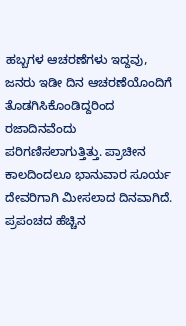ಹಬ್ಬಗಳ ಆಚರಣೆಗಳು ಇದ್ದವು, ಜನರು ಇಡೀ ದಿನ ಆಚರಣೆಯೊಂದಿಗೆ ತೊಡಗಿಸಿಕೊಂಡಿದ್ದರಿಂದ ರಜಾದಿನವೆಂದು ಪರಿಗಣಿಸಲಾಗುತ್ತಿತ್ತು. ಪ್ರಾಚೀನ ಕಾಲದಿಂದಲೂ ಭಾನುವಾರ ಸೂರ್ಯ ದೇವರಿಗಾಗಿ ಮೀಸಲಾದ ದಿನವಾಗಿದೆ.
ಪ್ರಪಂಚದ ಹೆಚ್ಚಿನ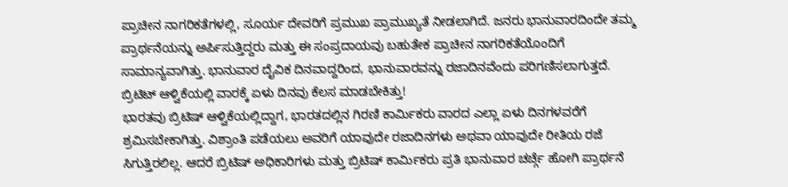ಪ್ರಾಚೀನ ನಾಗರಿಕತೆಗಳಲ್ಲಿ, ಸೂರ್ಯ ದೇವರಿಗೆ ಪ್ರಮುಖ ಪ್ರಾಮುಖ್ಯತೆ ನೀಡಲಾಗಿದೆ. ಜನರು ಭಾನುವಾರದಿಂದೇ ತಮ್ಮ ಪ್ರಾರ್ಥನೆಯನ್ನು ಅರ್ಪಿಸುತ್ತಿದ್ದರು ಮತ್ತು ಈ ಸಂಪ್ರದಾಯವು ಬಹುತೇಕ ಪ್ರಾಚೀನ ನಾಗರಿಕತೆಯೊಂದಿಗೆ ಸಾಮಾನ್ಯವಾಗಿತ್ತು. ಭಾನುವಾರ ದೈವಿಕ ದಿನವಾದ್ದರಿಂದ, ಭಾನುವಾರವನ್ನು ರಜಾದಿನವೆಂದು ಪರಿಗಣಿಸಲಾಗುತ್ತದೆ.
ಬ್ರಿಟಿಟ್ ಆಳ್ವಿಕೆಯಲ್ಲಿ ವಾರಕ್ಕೆ ಏಳು ದಿನವು ಕೆಲಸ ಮಾಡಬೇಕಿತ್ತು!
ಭಾರತವು ಬ್ರಿಟಿಷ್ ಆಳ್ವಿಕೆಯಲ್ಲಿದ್ದಾಗ, ಭಾರತದಲ್ಲಿನ ಗಿರಣಿ ಕಾರ್ಮಿಕರು ವಾರದ ಎಲ್ಲಾ ಏಳು ದಿನಗಳವರೆಗೆ ಶ್ರಮಿಸಬೇಕಾಗಿತ್ತು. ವಿಶ್ರಾಂತಿ ಪಡೆಯಲು ಅವರಿಗೆ ಯಾವುದೇ ರಜಾದಿನಗಳು ಅಥವಾ ಯಾವುದೇ ರೀತಿಯ ರಜೆ ಸಿಗುತ್ತಿರಲಿಲ್ಲ. ಆದರೆ ಬ್ರಿಟಿಷ್ ಅಧಿಕಾರಿಗಳು ಮತ್ತು ಬ್ರಿಟಿಷ್ ಕಾರ್ಮಿಕರು ಪ್ರತಿ ಭಾನುವಾರ ಚರ್ಚ್ಗೆ ಹೋಗಿ ಪ್ರಾರ್ಥನೆ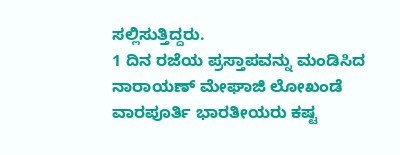ಸಲ್ಲಿಸುತ್ತಿದ್ದರು.
1 ದಿನ ರಜೆಯ ಪ್ರಸ್ತಾಪವನ್ನು ಮಂಡಿಸಿದ ನಾರಾಯಣ್ ಮೇಘಾಜಿ ಲೋಖಂಡೆ
ವಾರಪೂರ್ತಿ ಭಾರತೀಯರು ಕಷ್ಟ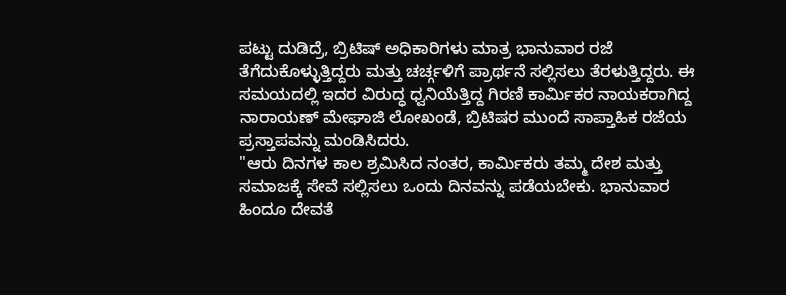ಪಟ್ಟು ದುಡಿದ್ರೆ, ಬ್ರಿಟಿಷ್ ಅಧಿಕಾರಿಗಳು ಮಾತ್ರ ಭಾನುವಾರ ರಜೆ ತೆಗೆದುಕೊಳ್ಳುತ್ತಿದ್ದರು ಮತ್ತು ಚರ್ಚ್ಗಳಿಗೆ ಪ್ರಾರ್ಥನೆ ಸಲ್ಲಿಸಲು ತೆರಳುತ್ತಿದ್ದರು. ಈ ಸಮಯದಲ್ಲಿ ಇದರ ವಿರುದ್ಧ ಧ್ವನಿಯೆತ್ತಿದ್ದ ಗಿರಣಿ ಕಾರ್ಮಿಕರ ನಾಯಕರಾಗಿದ್ದ ನಾರಾಯಣ್ ಮೇಘಾಜಿ ಲೋಖಂಡೆ, ಬ್ರಿಟಿಷರ ಮುಂದೆ ಸಾಪ್ತಾಹಿಕ ರಜೆಯ ಪ್ರಸ್ತಾಪವನ್ನು ಮಂಡಿಸಿದರು.
"ಆರು ದಿನಗಳ ಕಾಲ ಶ್ರಮಿಸಿದ ನಂತರ, ಕಾರ್ಮಿಕರು ತಮ್ಮ ದೇಶ ಮತ್ತು ಸಮಾಜಕ್ಕೆ ಸೇವೆ ಸಲ್ಲಿಸಲು ಒಂದು ದಿನವನ್ನು ಪಡೆಯಬೇಕು. ಭಾನುವಾರ ಹಿಂದೂ ದೇವತೆ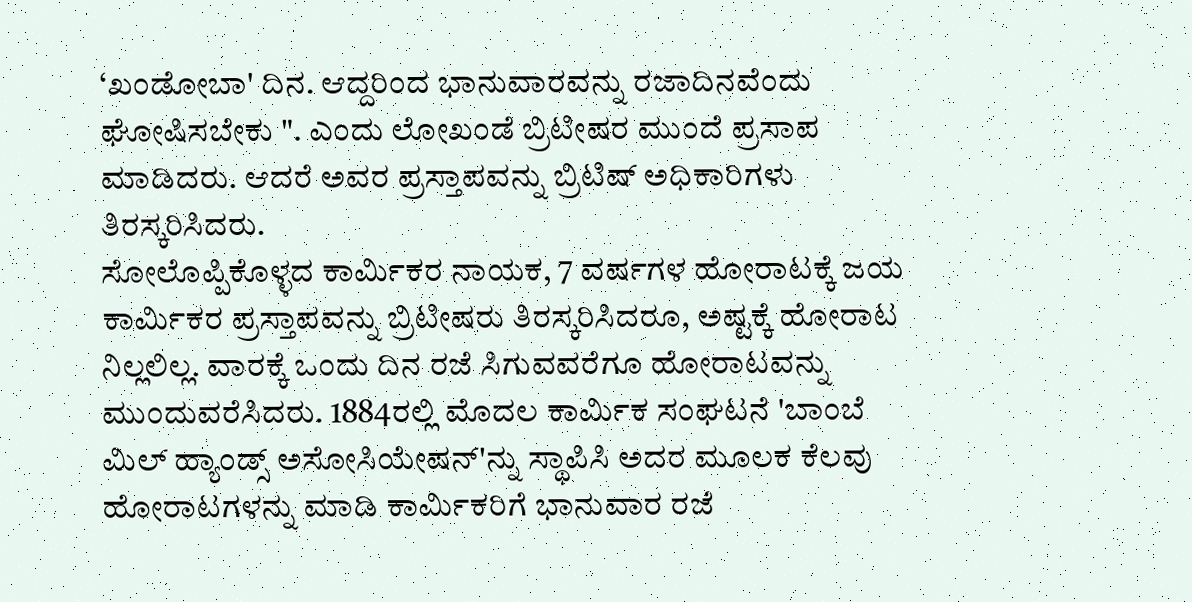‘ಖಂಡೋಬಾ' ದಿನ. ಆದ್ದರಿಂದ ಭಾನುವಾರವನ್ನು ರಜಾದಿನವೆಂದು ಘೋಷಿಸಬೇಕು ". ಎಂದು ಲೋಖಂಡೆ ಬ್ರಿಟೀಷರ ಮುಂದೆ ಪ್ರಸಾಪ ಮಾಡಿದರು. ಆದರೆ ಅವರ ಪ್ರಸ್ತಾಪವನ್ನು ಬ್ರಿಟಿಷ್ ಅಧಿಕಾರಿಗಳು ತಿರಸ್ಕರಿಸಿದರು.
ಸೋಲೊಪ್ಪಿಕೊಳ್ಳದ ಕಾರ್ಮಿಕರ ನಾಯಕ, 7 ವರ್ಷಗಳ ಹೋರಾಟಕ್ಕೆ ಜಯ
ಕಾರ್ಮಿಕರ ಪ್ರಸ್ತಾಪವನ್ನು ಬ್ರಿಟೀಷರು ತಿರಸ್ಕರಿಸಿದರೂ, ಅಷ್ಟಕ್ಕೆ ಹೋರಾಟ ನಿಲ್ಲಲಿಲ್ಲ. ವಾರಕ್ಕೆ ಒಂದು ದಿನ ರಜೆ ಸಿಗುವವರೆಗೂ ಹೋರಾಟವನ್ನು ಮುಂದುವರೆಸಿದರು. 1884ರಲ್ಲಿ ಮೊದಲ ಕಾರ್ಮಿಕ ಸಂಘಟನೆ 'ಬಾಂಬೆ ಮಿಲ್ ಹ್ಯಾಂಡ್ಸ್ ಅಸೋಸಿಯೇಷನ್'ನ್ನು ಸ್ಥಾಪಿಸಿ ಅದರ ಮೂಲಕ ಕೆಲವು ಹೋರಾಟಗಳನ್ನು ಮಾಡಿ ಕಾರ್ಮಿಕರಿಗೆ ಭಾನುವಾರ ರಜೆ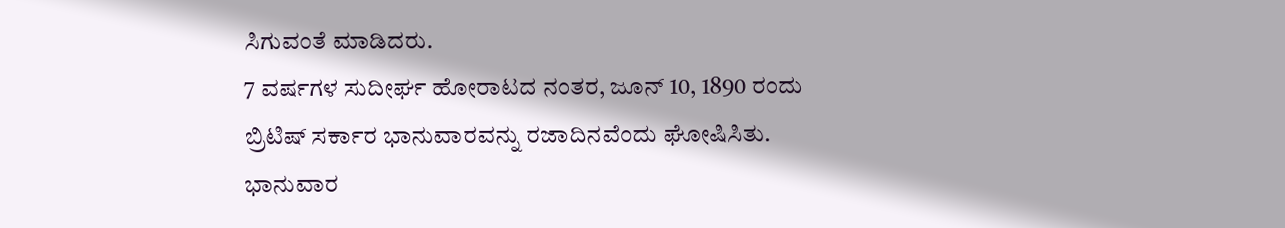ಸಿಗುವಂತೆ ಮಾಡಿದರು.
7 ವರ್ಷಗಳ ಸುದೀರ್ಘ ಹೋರಾಟದ ನಂತರ, ಜೂನ್ 10, 1890 ರಂದು ಬ್ರಿಟಿಷ್ ಸರ್ಕಾರ ಭಾನುವಾರವನ್ನು ರಜಾದಿನವೆಂದು ಘೋಷಿಸಿತು. ಭಾನುವಾರ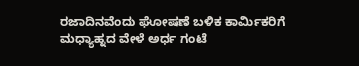ರಜಾದಿನವೆಂದು ಘೋಷಣೆ ಬಳಿಕ ಕಾರ್ಮಿಕರಿಗೆ ಮಧ್ಯಾಹ್ನದ ವೇಳೆ ಅರ್ಧ ಗಂಟೆ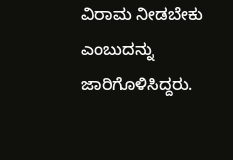ವಿರಾಮ ನೀಡಬೇಕು ಎಂಬುದನ್ನು ಜಾರಿಗೊಳಿಸಿದ್ದರು.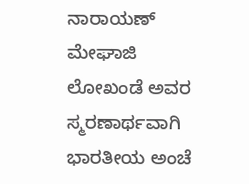ನಾರಾಯಣ್ ಮೇಘಾಜಿ ಲೋಖಂಡೆ ಅವರ ಸ್ಮರಣಾರ್ಥವಾಗಿ ಭಾರತೀಯ ಅಂಚೆ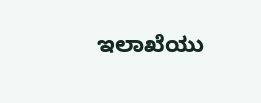ಇಲಾಖೆಯು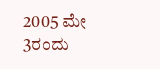2005 ಮೇ 3ರಂದು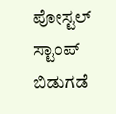ಪೋಸ್ಟಲ್ ಸ್ಟಾಂಪ್ ಬಿಡುಗಡೆ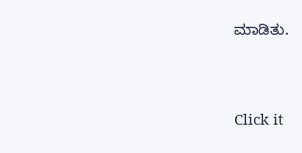ಮಾಡಿತು.


Click it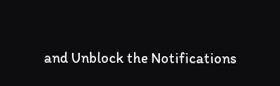and Unblock the Notifications